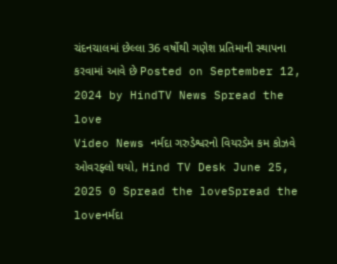ચંદનચાલમાં છેલ્લા 36 વર્ષોથી ગણેશ પ્રતિમાની સ્થાપના કરવામાં આવે છે Posted on September 12, 2024 by HindTV News Spread the love
Video News નર્મદા ગરુડેશ્વરનો વિયરડેમ કમ કોઝવે ઓવરફ્લો થયો, Hind TV Desk June 25, 2025 0 Spread the loveSpread the loveનર્મદા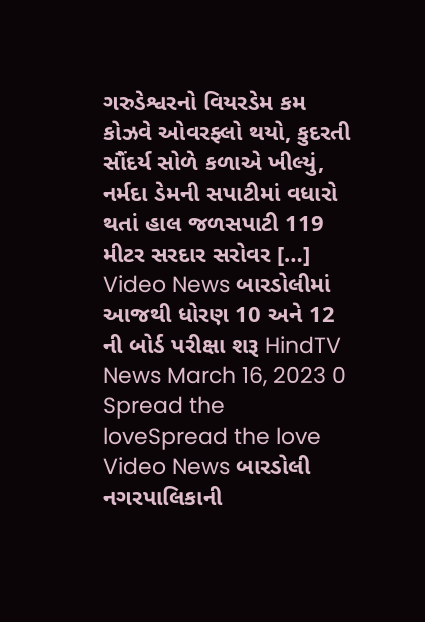ગરુડેશ્વરનો વિયરડેમ કમ કોઝવે ઓવરફ્લો થયો, કુદરતી સૌંદર્ય સોળે કળાએ ખીલ્યું, નર્મદા ડેમની સપાટીમાં વધારો થતાં હાલ જળસપાટી 119 મીટર સરદાર સરોવર […]
Video News બારડોલીમાં આજથી ધોરણ 10 અને 12 ની બોર્ડ પરીક્ષા શરૂ HindTV News March 16, 2023 0 Spread the loveSpread the love
Video News બારડોલી નગરપાલિકાની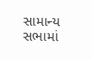સામાન્ય સભામાં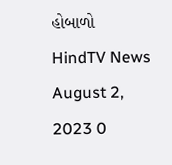હોબાળો HindTV News August 2, 2023 0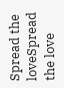Spread the loveSpread the love